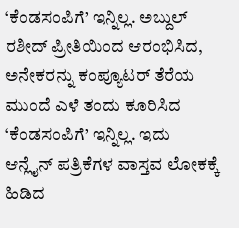‘ಕೆಂಡಸಂಪಿಗೆ’ ಇನ್ನಿಲ್ಲ. ಅಬ್ದುಲ್ ರಶೀದ್ ಪ್ರೀತಿಯಿಂದ ಆರಂಭಿಸಿದ, ಅನೇಕರನ್ನು ಕಂಪ್ಯೂಟರ್ ತೆರೆಯ ಮುಂದೆ ಎಳೆ ತಂದು ಕೂರಿಸಿದ ‘ಕೆಂಡಸಂಪಿಗೆ’ ಇನ್ನಿಲ್ಲ. ಇದು ಆನ್ಲೈನ್ ಪತ್ರಿಕೆಗಳ ವಾಸ್ತವ ಲೋಕಕ್ಕೆ ಹಿಡಿದ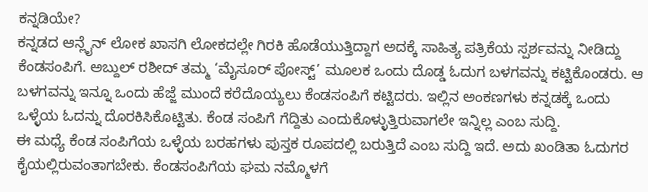ಕನ್ನಡಿಯೇ?
ಕನ್ನಡದ ಆನ್ಲೈನ್ ಲೋಕ ಖಾಸಗಿ ಲೋಕದಲ್ಲೇ ಗಿರಕಿ ಹೊಡೆಯುತ್ತಿದ್ದಾಗ ಅದಕ್ಕೆ ಸಾಹಿತ್ಯ ಪತ್ರಿಕೆಯ ಸ್ಪರ್ಶವನ್ನು ನೀಡಿದ್ದು ಕೆಂಡಸಂಪಿಗೆ. ಅಬ್ದುಲ್ ರಶೀದ್ ತಮ್ಮ ‘ಮೈಸೂರ್ ಪೋಸ್ಟ್’ ಮೂಲಕ ಒಂದು ದೊಡ್ಡ ಓದುಗ ಬಳಗವನ್ನು ಕಟ್ಟಿಕೊಂಡರು. ಆ ಬಳಗವನ್ನು ಇನ್ನೂ ಒಂದು ಹೆಜ್ಜೆ ಮುಂದೆ ಕರೆದೊಯ್ಯಲು ಕೆಂಡಸಂಪಿಗೆ ಕಟ್ಟಿದರು. ಇಲ್ಲಿನ ಅಂಕಣಗಳು ಕನ್ನಡಕ್ಕೆ ಒಂದು ಒಳ್ಳೆಯ ಓದನ್ನು ದೊರಕಿಸಿಕೊಟ್ಟಿತು. ಕೆಂಡ ಸಂಪಿಗೆ ಗೆದ್ದಿತು ಎಂದುಕೊಳ್ಳುತ್ತಿರುವಾಗಲೇ ಇನ್ನಿಲ್ಲ ಎಂಬ ಸುದ್ದಿ.
ಈ ಮಧ್ಯೆ ಕೆಂಡ ಸಂಪಿಗೆಯ ಒಳ್ಳೆಯ ಬರಹಗಳು ಪುಸ್ತಕ ರೂಪದಲ್ಲಿ ಬರುತ್ತಿದೆ ಎಂಬ ಸುದ್ದಿ ಇದೆ. ಅದು ಖಂಡಿತಾ ಓದುಗರ ಕೈಯಲ್ಲಿರುವಂತಾಗಬೇಕು. ಕೆಂಡಸಂಪಿಗೆಯ ಘಮ ನಮ್ಮೊಳಗೆ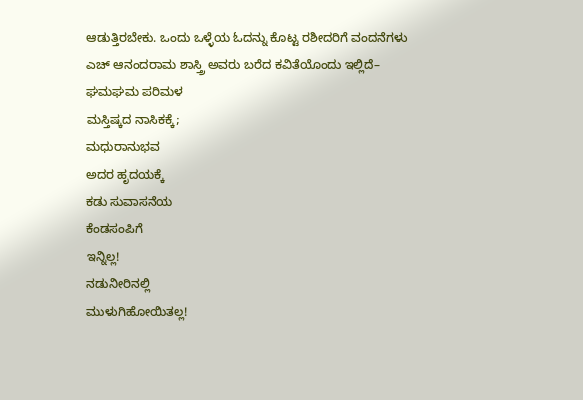ಆಡುತ್ತಿರಬೇಕು. ಒಂದು ಒಳ್ಳೆಯ ಓದನ್ನು ಕೊಟ್ಟ ರಶೀದರಿಗೆ ವಂದನೆಗಳು
ಎಚ್ ಆನಂದರಾಮ ಶಾಸ್ತ್ರಿ ಅವರು ಬರೆದ ಕವಿತೆಯೊಂದು ಇಲ್ಲಿದೆ–
ಘಮಘಮ ಪರಿಮಳ
ಮಸ್ತಿಷ್ಕದ ನಾಸಿಕಕ್ಕೆ;
ಮಧುರಾನುಭವ
ಅದರ ಹೃದಯಕ್ಕೆ
ಕಡು ಸುವಾಸನೆಯ
ಕೆಂಡಸಂಪಿಗೆ
ಇನ್ನಿಲ್ಲ!
ನಡುನೀರಿನಲ್ಲಿ
ಮುಳುಗಿಹೋಯಿತಲ್ಲ!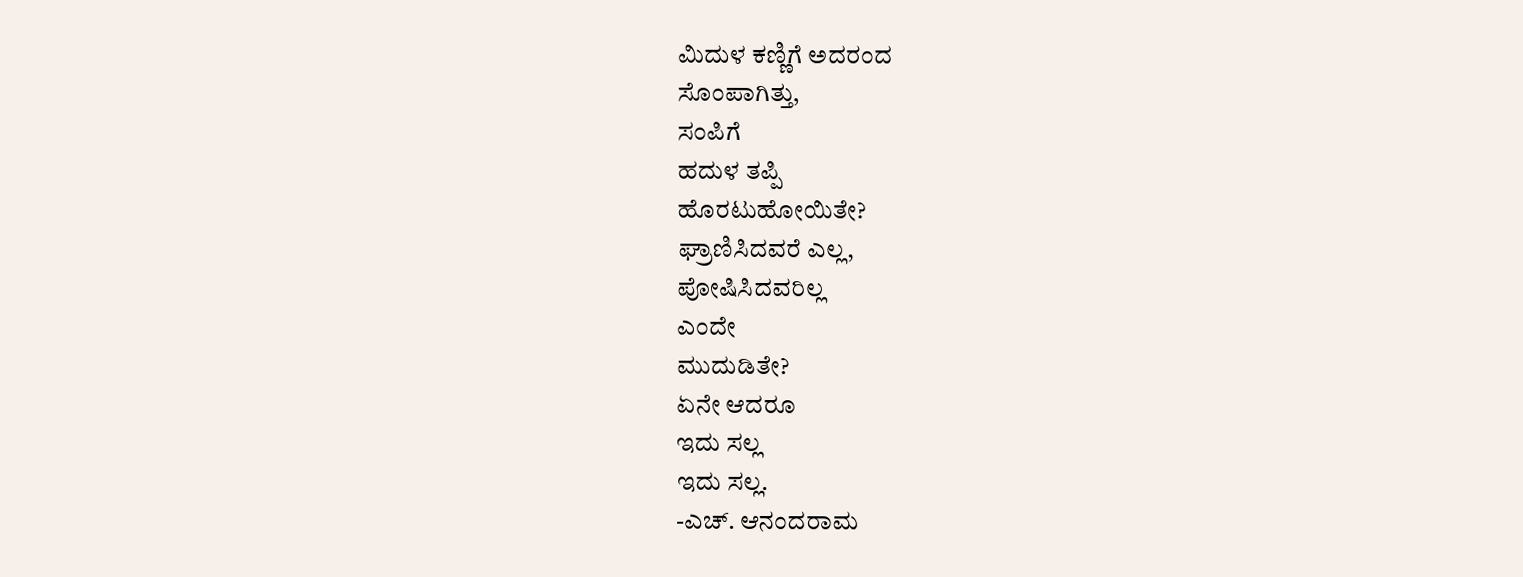ಮಿದುಳ ಕಣ್ಣಿಗೆ ಅದರಂದ
ಸೊಂಪಾಗಿತ್ತು,
ಸಂಪಿಗೆ
ಹದುಳ ತಪ್ಪಿ
ಹೊರಟುಹೋಯಿತೇ?
ಘ್ರಾಣಿಸಿದವರೆ ಎಲ್ಲ,
ಪೋಷಿಸಿದವರಿಲ್ಲ
ಎಂದೇ
ಮುದುಡಿತೇ?
ಏನೇ ಆದರೂ
ಇದು ಸಲ್ಲ
ಇದು ಸಲ್ಲ.
-ಎಚ್. ಆನಂದರಾಮ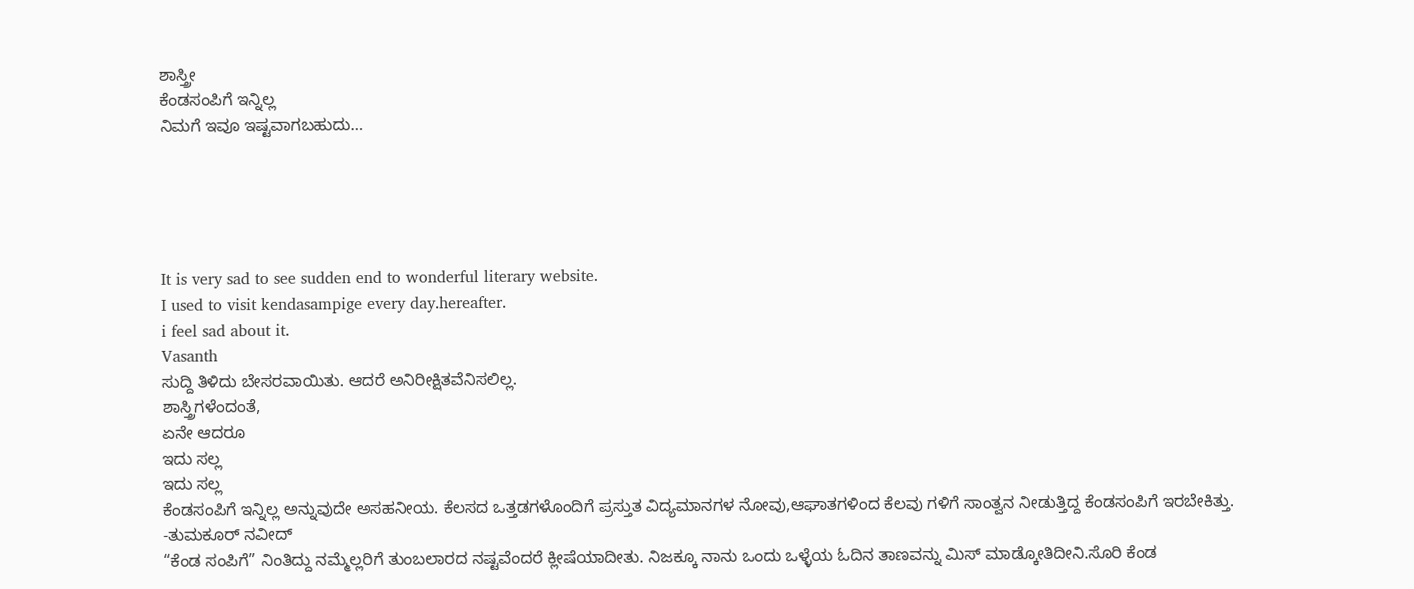ಶಾಸ್ತ್ರೀ
ಕೆಂಡಸಂಪಿಗೆ ಇನ್ನಿಲ್ಲ
ನಿಮಗೆ ಇವೂ ಇಷ್ಟವಾಗಬಹುದು…





It is very sad to see sudden end to wonderful literary website.
I used to visit kendasampige every day.hereafter.
i feel sad about it.
Vasanth
ಸುದ್ದಿ ತಿಳಿದು ಬೇಸರವಾಯಿತು. ಆದರೆ ಅನಿರೀಕ್ಷಿತವೆನಿಸಲಿಲ್ಲ.
ಶಾಸ್ತ್ರಿಗಳೆಂದಂತೆ,
ಏನೇ ಆದರೂ
ಇದು ಸಲ್ಲ
ಇದು ಸಲ್ಲ
ಕೆಂಡಸಂಪಿಗೆ ಇನ್ನಿಲ್ಲ ಅನ್ನುವುದೇ ಅಸಹನೀಯ. ಕೆಲಸದ ಒತ್ತಡಗಳೊಂದಿಗೆ ಪ್ರಸ್ತುತ ವಿದ್ಯಮಾನಗಳ ನೋವು,ಆಘಾತಗಳಿಂದ ಕೆಲವು ಗಳಿಗೆ ಸಾಂತ್ವನ ನೀಡುತ್ತಿದ್ದ ಕೆಂಡಸಂಪಿಗೆ ಇರಬೇಕಿತ್ತು.
-ತುಮಕೂರ್ ನವೀದ್
“ಕೆಂಡ ಸಂಪಿಗೆ” ನಿಂತಿದ್ದು ನಮ್ಮೆಲ್ಲರಿಗೆ ತುಂಬಲಾರದ ನಷ್ಟವೆಂದರೆ ಕ್ಲೀಷೆಯಾದೀತು. ನಿಜಕ್ಕೂ ನಾನು ಒಂದು ಒಳ್ಳೆಯ ಓದಿನ ತಾಣವನ್ನು ಮಿಸ್ ಮಾಡ್ಕೋತಿದೀನಿ.ಸೊರಿ ಕೆಂಡ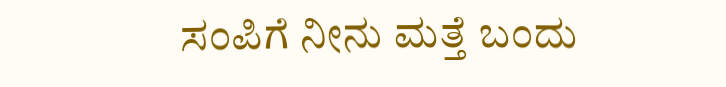ಸಂಪಿಗೆ ನೀನು ಮತ್ತೆ ಬಂದು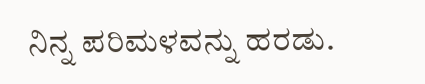ನಿನ್ನ ಪರಿಮಳವನ್ನು ಹರಡು.